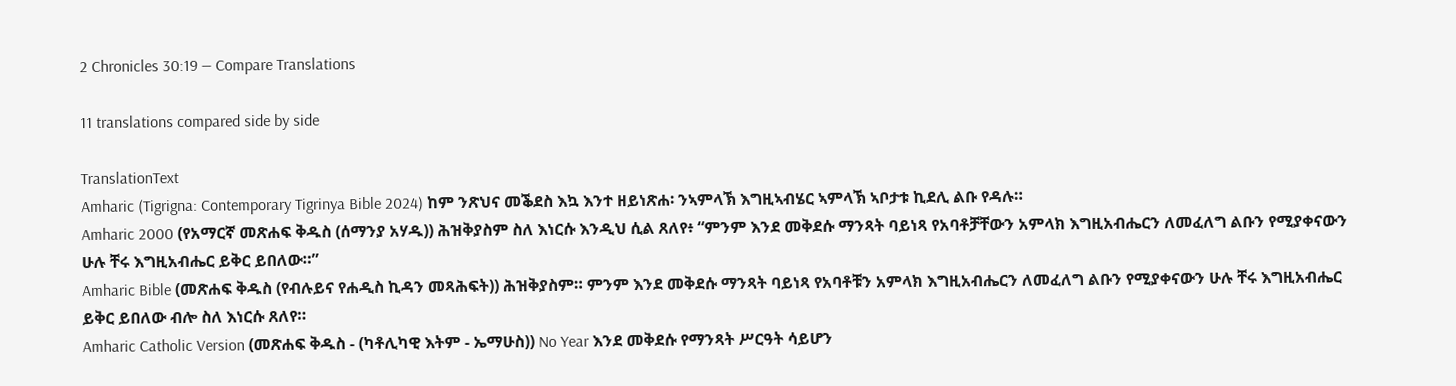2 Chronicles 30:19 — Compare Translations

11 translations compared side by side

TranslationText
Amharic (Tigrigna: Contemporary Tigrinya Bible 2024) ከም ንጽህና መቕደስ እኳ እንተ ዘይነጽሐ፡ ንኣምላኽ እግዚኣብሄር ኣምላኽ ኣቦታቱ ኪደሊ ልቡ የዳሉ።
Amharic 2000 (የአማርኛ መጽሐፍ ቅዱስ (ሰማንያ አሃዱ)) ሕዝቅያስም ስለ እነርሱ እንዲህ ሲል ጸለየ፥ “ምንም እንደ መቅደሱ ማንጻት ባይነጻ የአባቶቻቸውን አምላክ እግዚአብሔርን ለመፈለግ ልቡን የሚያቀናውን ሁሉ ቸሩ እግዚአብሔር ይቅር ይበለው።”
Amharic Bible (መጽሐፍ ቅዱስ (የብሉይና የሐዲስ ኪዳን መጻሕፍት)) ሕዝቅያስም። ምንም እንደ መቅደሱ ማንጻት ባይነጻ የአባቶቹን አምላክ እግዚአብሔርን ለመፈለግ ልቡን የሚያቀናውን ሁሉ ቸሩ እግዚአብሔር ይቅር ይበለው ብሎ ስለ እነርሱ ጸለየ።
Amharic Catholic Version (መጽሐፍ ቅዱስ - (ካቶሊካዊ እትም - ኤማሁስ)) No Year እንደ መቅደሱ የማንጻት ሥርዓት ሳይሆን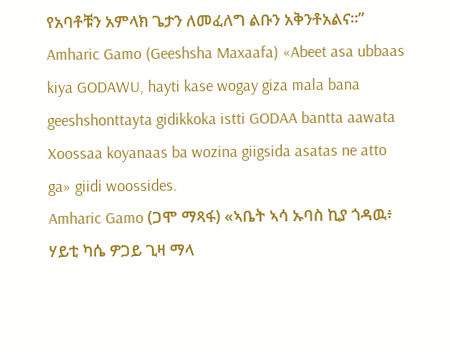የአባቶቹን አምላክ ጌታን ለመፈለግ ልቡን አቅንቶአልና።”
Amharic Gamo (Geeshsha Maxaafa) «Abeet asa ubbaas kiya GODAWU, hayti kase wogay giza mala bana geeshshonttayta gidikkoka istti GODAA bantta aawata Xoossaa koyanaas ba wozina giigsida asatas ne atto ga» giidi woossides.
Amharic Gamo (ጋሞ ማጻፋ) «ኣቤት ኣሳ ኡባስ ኪያ ጎዳዉ፥ ሃይቲ ካሴ ዎጋይ ጊዛ ማላ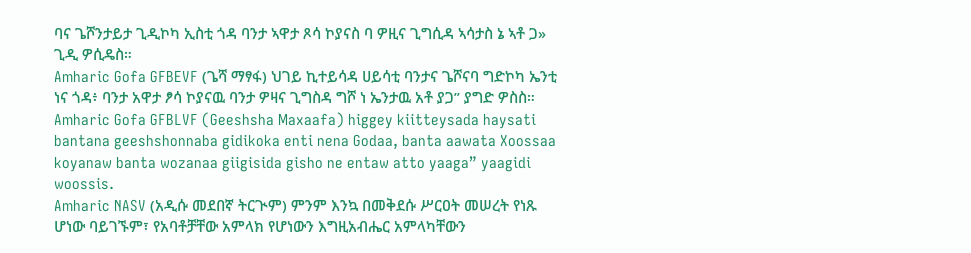ባና ጌሾንታይታ ጊዲኮካ ኢስቲ ጎዳ ባንታ ኣዋታ ጾሳ ኮያናስ ባ ዎዚና ጊግሲዳ ኣሳታስ ኔ ኣቶ ጋ» ጊዲ ዎሲዴስ።
Amharic Gofa GFBEVF (ጌሻ ማፃፋ) ህገይ ኪተይሳዳ ሀይሳቲ ባንታና ጌሾናባ ግድኮካ ኤንቲ ነና ጎዳ፥ ባንታ አዋታ ፆሳ ኮያናዉ ባንታ ዎዛና ጊግስዳ ግሾ ነ ኤንታዉ አቶ ያጋ” ያግድ ዎስስ።
Amharic Gofa GFBLVF (Geeshsha Maxaafa) higgey kiitteysada haysati bantana geeshshonnaba gidikoka enti nena Godaa, banta aawata Xoossaa koyanaw banta wozanaa giigisida gisho ne entaw atto yaaga” yaagidi woossis.
Amharic NASV (አዲሱ መደበኛ ትርጒም) ምንም እንኳ በመቅደሱ ሥርዐት መሠረት የነጹ ሆነው ባይገኙም፣ የአባቶቻቸው አምላክ የሆነውን እግዚአብሔር አምላካቸውን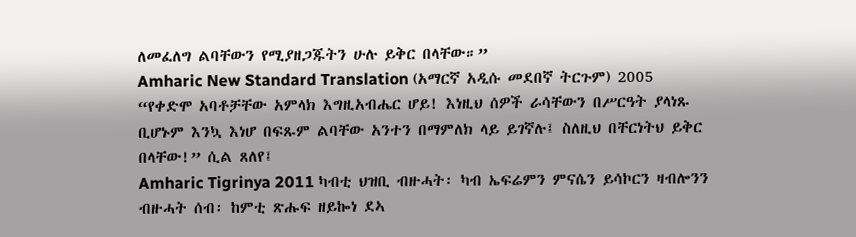ለመፈለግ ልባቸውን የሚያዘጋጁትን ሁሉ ይቅር በላቸው።”
Amharic New Standard Translation (አማርኛ አዲሱ መደበኛ ትርጉም) 2005 “የቀድሞ አባቶቻቸው አምላክ እግዚአብሔር ሆይ! እነዚህ ሰዎች ራሳቸውን በሥርዓት ያላነጹ ቢሆኑም እንኳ እነሆ በፍጹም ልባቸው አንተን በማምለክ ላይ ይገኛሉ፤ ስለዚህ በቸርነትህ ይቅር በላቸው!” ሲል ጸለየ፤
Amharic Tigrinya 2011 ካብቲ ህዝቢ ብዙሓት፡ ካብ ኤፍሬምን ምናሴን ይሳኮርን ዛብሎንን ብዙሓት ሰብ፡ ከምቲ ጽሑፍ ዘይኰነ ደኣ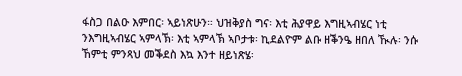ፋስጋ በልዑ እምበር፡ ኣይነጽሁን። ህዝቅያስ ግና፡ እቲ ሕያዋይ እግዚኣብሄር ነቲ ንእግዚኣብሄር ኣምላኽ፡ እቲ ኣምላኽ ኣቦታቱ፡ ኪደልዮም ልቡ ዘቕንዔ ዘበለ ዂሉ፡ ንሱ ኸምቲ ምንጻህ መቕደስ እኳ እንተ ዘይነጽሄ፡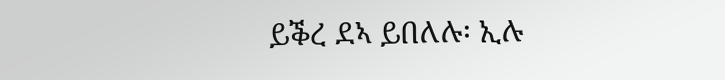ይቕረ ደኣ ይበለሉ፡ ኢሉ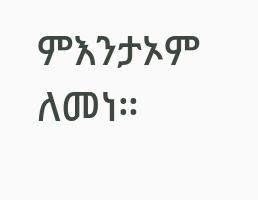ምእንታኦም ለመነ።